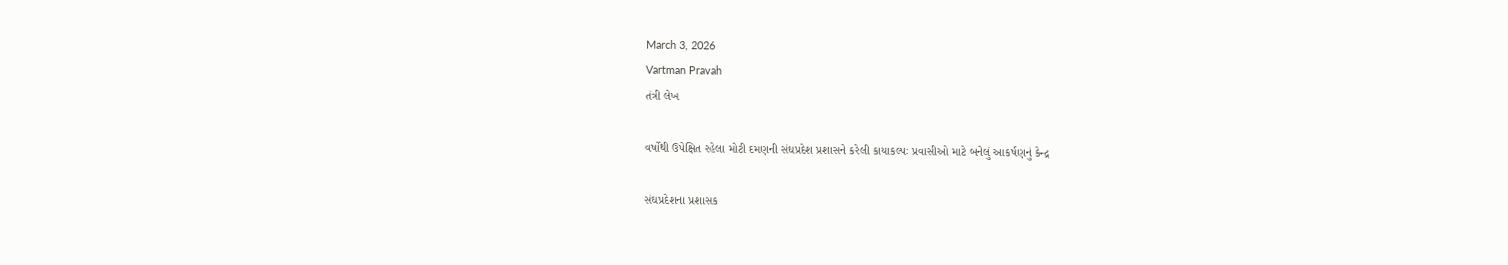March 3, 2026
Vartman Pravah
તંત્રી લેખ

વર્ષોથી ઉપેક્ષિત રહેલા મોટી દમણની સંઘપ્રદેશ પ્રશાસને કરેલી કાયાકલ્‍પઃ પ્રવાસીઓ માટે બનેલું આકર્ષણનું કેન્‍દ્ર

સંઘપ્રદેશના પ્રશાસક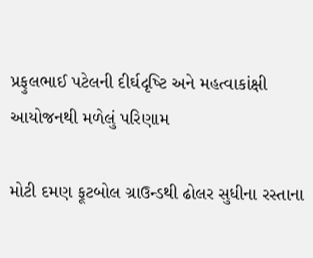પ્રફુલભાઈ પટેલની દીર્ઘદૃષ્‍ટિ અને મહત્‍વાકાંક્ષી આયોજનથી મળેલું પરિણામ

મોટી દમણ ફૂટબોલ ગ્રાઉન્‍ડથી ઢોલર સુધીના રસ્‍તાના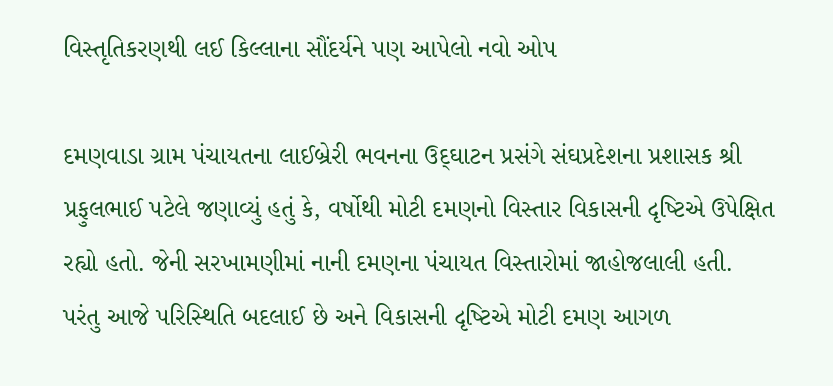વિસ્‍તૃતિકરણથી લઈ કિલ્લાના સૌંદર્યને પણ આપેલો નવો ઓપ

દમણવાડા ગ્રામ પંચાયતના લાઈબ્રેરી ભવનના ઉદ્‌ઘાટન પ્રસંગે સંઘપ્રદેશના પ્રશાસક શ્રી પ્રફુલભાઈ પટેલે જણાવ્‍યું હતું કે, વર્ષોથી મોટી દમણનો વિસ્‍તાર વિકાસની દૃષ્‍ટિએ ઉપેક્ષિત રહ્યો હતો. જેની સરખામણીમાં નાની દમણના પંચાયત વિસ્‍તારોમાં જાહોજલાલી હતી. પરંતુ આજે પરિસ્‍થિતિ બદલાઈ છે અને વિકાસની દૃષ્‍ટિએ મોટી દમણ આગળ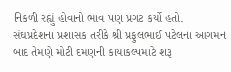નિકળી રહ્યું હોવાનો ભાવ પણ પ્રગટ કર્યો હતો.
સંઘપ્રદેશના પ્રશાસક તરીકે શ્રી પ્રફુલભાઈ પટેલના આગમન બાદ તેમણે મોટી દમણની કાયાકલ્‍પમાટે શરૂ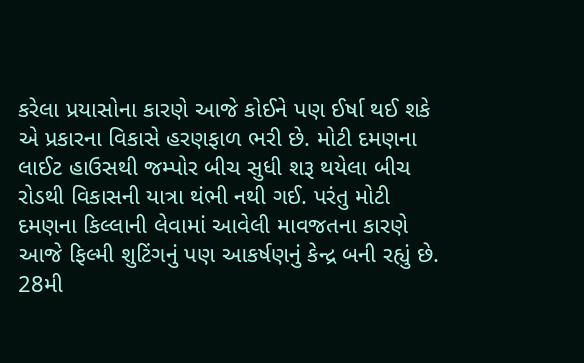કરેલા પ્રયાસોના કારણે આજે કોઈને પણ ઈર્ષા થઈ શકે એ પ્રકારના વિકાસે હરણફાળ ભરી છે. મોટી દમણના લાઈટ હાઉસથી જમ્‍પોર બીચ સુધી શરૂ થયેલા બીચ રોડથી વિકાસની યાત્રા થંભી નથી ગઈ. પરંતુ મોટી દમણના કિલ્લાની લેવામાં આવેલી માવજતના કારણે આજે ફિલ્‍મી શુટિંગનું પણ આકર્ષણનું કેન્‍દ્ર બની રહ્યું છે.
28મી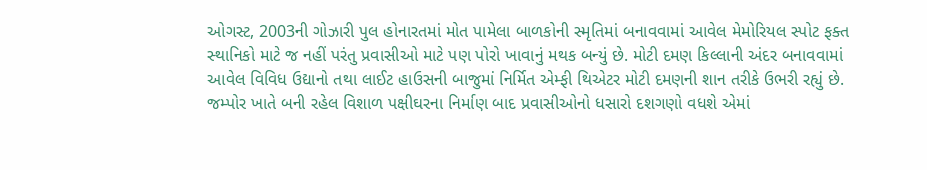ઓગસ્‍ટ, 2003ની ગોઝારી પુલ હોનારતમાં મોત પામેલા બાળકોની સ્‍મૃતિમાં બનાવવામાં આવેલ મેમોરિયલ સ્‍પોટ ફક્‍ત સ્‍થાનિકો માટે જ નહીં પરંતુ પ્રવાસીઓ માટે પણ પોરો ખાવાનું મથક બન્‍યું છે. મોટી દમણ કિલ્લાની અંદર બનાવવામાં આવેલ વિવિધ ઉદ્યાનો તથા લાઈટ હાઉસની બાજુમાં નિર્મિત એમ્‍ફી થિએટર મોટી દમણની શાન તરીકે ઉભરી રહ્યું છે.
જમ્‍પોર ખાતે બની રહેલ વિશાળ પક્ષીઘરના નિર્માણ બાદ પ્રવાસીઓનો ધસારો દશગણો વધશે એમાં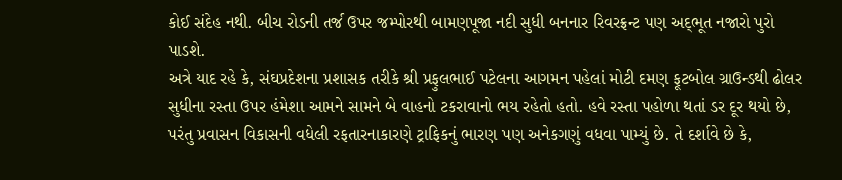કોઈ સંદેહ નથી. બીચ રોડની તર્જ ઉપર જમ્‍પોરથી બામણપૂજા નદી સુધી બનનાર રિવરફ્રન્‍ટ પણ અદ્‌ભૂત નજારો પુરો પાડશે.
અત્રે યાદ રહે કે, સંઘપ્રદેશના પ્રશાસક તરીકે શ્રી પ્રફુલભાઈ પટેલના આગમન પહેલાં મોટી દમણ ફૂટબોલ ગ્રાઉન્‍ડથી ઢોલર સુધીના રસ્‍તા ઉપર હંમેશા આમને સામને બે વાહનો ટકરાવાનો ભય રહેતો હતો. હવે રસ્‍તા પહોળા થતાં ડર દૂર થયો છે, પરંતુ પ્રવાસન વિકાસની વધેલી રફતારનાકારણે ટ્રાફિકનું ભારણ પણ અનેકગણું વધવા પામ્‍યું છે. તે દર્શાવે છે કે,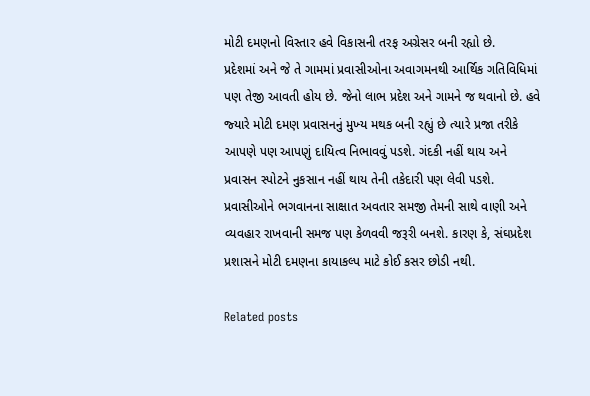મોટી દમણનો વિસ્‍તાર હવે વિકાસની તરફ અગ્રેસર બની રહ્યો છે.
પ્રદેશમાં અને જે તે ગામમાં પ્રવાસીઓના અવાગમનથી આર્થિક ગતિવિધિમાં પણ તેજી આવતી હોય છે. જેનો લાભ પ્રદેશ અને ગામને જ થવાનો છે. હવે જ્‍યારે મોટી દમણ પ્રવાસનનું મુખ્‍ય મથક બની રહ્યું છે ત્‍યારે પ્રજા તરીકે આપણે પણ આપણું દાયિત્‍વ નિભાવવું પડશે. ગંદકી નહીં થાય અને પ્રવાસન સ્‍પોટને નુકસાન નહીં થાય તેની તકેદારી પણ લેવી પડશે. પ્રવાસીઓને ભગવાનના સાક્ષાત અવતાર સમજી તેમની સાથે વાણી અને વ્‍યવહાર રાખવાની સમજ પણ કેળવવી જરૂરી બનશે. કારણ કે, સંઘપ્રદેશ પ્રશાસને મોટી દમણના કાયાકલ્‍પ માટે કોઈ કસર છોડી નથી.

Related posts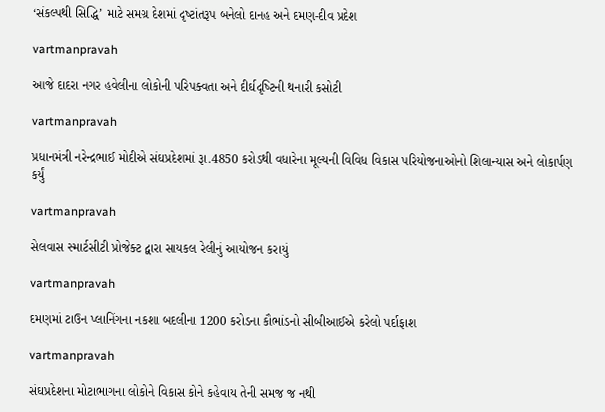‘સંકલ્‍પથી સિદ્ધિ’ માટે સમગ્ર દેશમાં દૃષ્‍ટાંતરૂપ બનેલો દાનહ અને દમણ-દીવ પ્રદેશ

vartmanpravah

આજે દાદરા નગર હવેલીના લોકોની પરિપક્‍વતા અને દીર્ઘદૃષ્‍ટિની થનારી કસોટી

vartmanpravah

પ્રધાનમંત્રી નરેન્‍દ્રભાઈ મોદીએ સંઘપ્રદેશમાં રૂા.4850 કરોડથી વધારેના મૂલ્‍યની વિવિધ વિકાસ પરિયોજનાઓનો શિલાન્‍યાસ અને લોકાર્પણ કર્યું

vartmanpravah

સેલવાસ સ્‍માર્ટસીટી પ્રોજેક્‍ટ દ્વારા સાયકલ રેલીનું આયોજન કરાયું

vartmanpravah

દમણમાં ટાઉન પ્‍લાનિંગના નકશા બદલીના 1200 કરોડના કૌભાંડનો સીબીઆઈએ કરેલો પર્દાફાશ

vartmanpravah

સંઘપ્રદેશના મોટાભાગના લોકોને વિકાસ કોને કહેવાય તેની સમજ જ નથી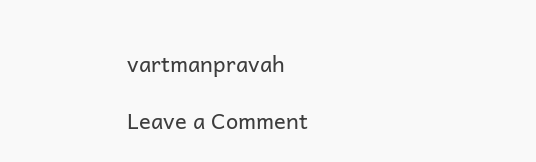vartmanpravah

Leave a Comment